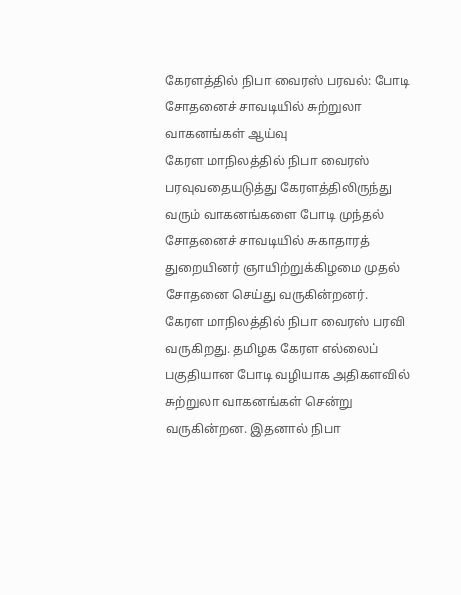கேரளத்தில் நிபா வைரஸ் பரவல்: போடி சோதனைச் சாவடியில் சுற்றுலா வாகனங்கள் ஆய்வு
கேரள மாநிலத்தில் நிபா வைரஸ் பரவுவதையடுத்து கேரளத்திலிருந்து வரும் வாகனங்களை போடி முந்தல் சோதனைச் சாவடியில் சுகாதாரத் துறையினர் ஞாயிற்றுக்கிழமை முதல் சோதனை செய்து வருகின்றனர்.
கேரள மாநிலத்தில் நிபா வைரஸ் பரவி வருகிறது. தமிழக கேரள எல்லைப் பகுதியான போடி வழியாக அதிகளவில் சுற்றுலா வாகனங்கள் சென்று வருகின்றன. இதனால் நிபா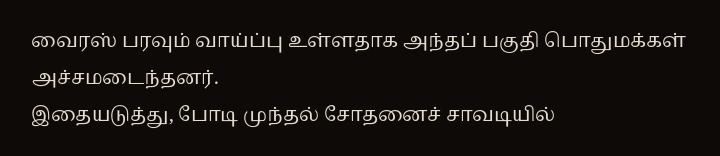வைரஸ் பரவும் வாய்ப்பு உள்ளதாக அந்தப் பகுதி பொதுமக்கள் அச்சமடைந்தனர்.
இதையடுத்து, போடி முந்தல் சோதனைச் சாவடியில்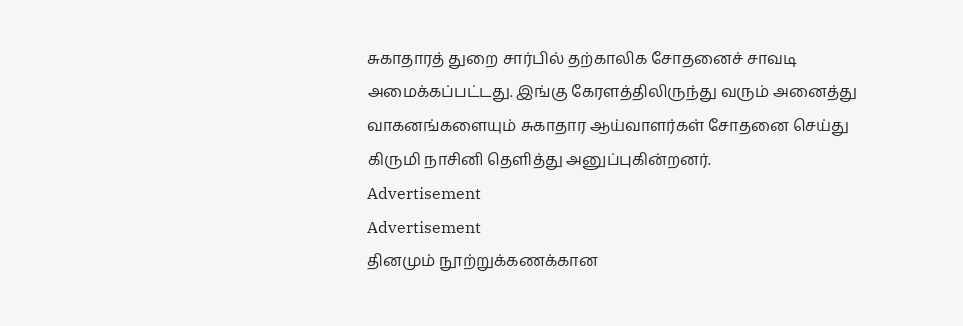சுகாதாரத் துறை சார்பில் தற்காலிக சோதனைச் சாவடி அமைக்கப்பட்டது. இங்கு கேரளத்திலிருந்து வரும் அனைத்து வாகனங்களையும் சுகாதார ஆய்வாளர்கள் சோதனை செய்து கிருமி நாசினி தெளித்து அனுப்புகின்றனர்.
Advertisement
Advertisement
தினமும் நூற்றுக்கணக்கான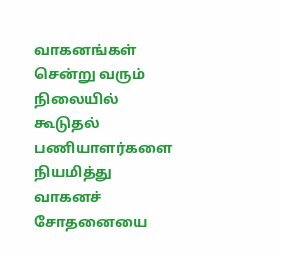வாகனங்கள் சென்று வரும் நிலையில் கூடுதல் பணியாளர்களை நியமித்து வாகனச் சோதனையை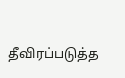தீவிரப்படுத்த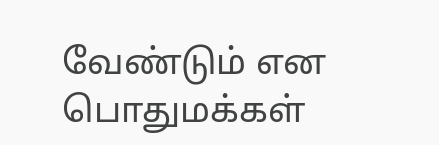வேண்டும் என பொதுமக்கள்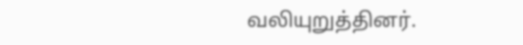வலியுறுத்தினர்.